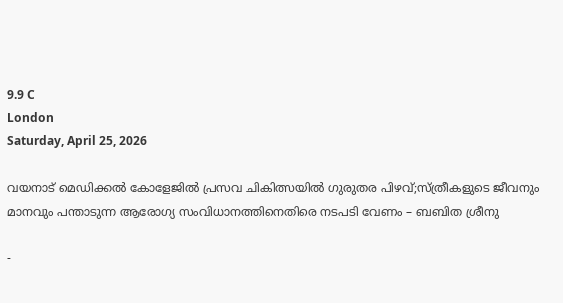9.9 C
London
Saturday, April 25, 2026

വയനാട് മെഡിക്കൽ കോളേജിൽ പ്രസവ ചികിത്സയിൽ ഗുരുതര പിഴവ്;സ്ത്രീകളുടെ ജീവനും മാനവും പന്താടുന്ന ആരോഗ്യ സംവിധാനത്തിനെതിരെ നടപടി വേണം – ബബിത ശ്രീനു

-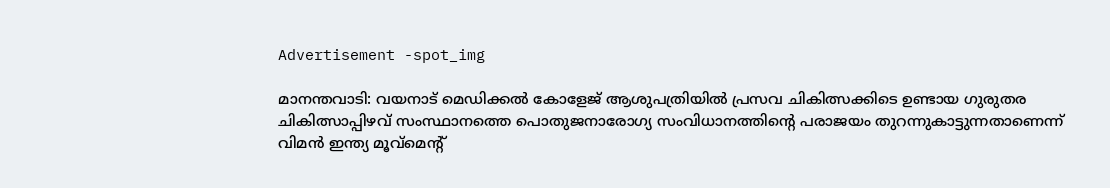Advertisement -spot_img

മാനന്തവാടി: വയനാട് മെഡിക്കൽ കോളേജ് ആശുപത്രിയിൽ പ്രസവ ചികിത്സക്കിടെ ഉണ്ടായ ഗുരുതര ചികിത്സാപ്പിഴവ് സംസ്ഥാനത്തെ പൊതുജനാരോഗ്യ സംവിധാനത്തിന്റെ പരാജയം തുറന്നുകാട്ടുന്നതാണെന്ന് വിമൻ ഇന്ത്യ മൂവ്മെന്റ്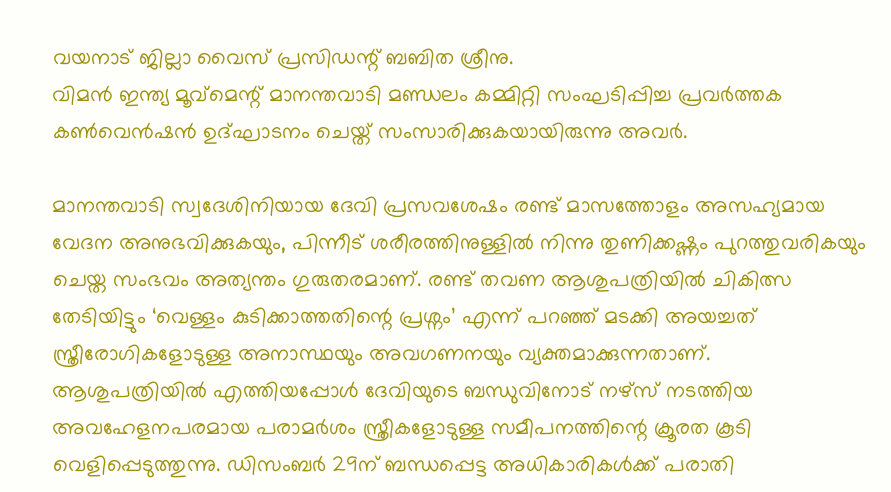വയനാട് ജില്ലാ വൈസ് പ്രസിഡന്റ് ബബിത ശ്രീനു.
വിമൻ ഇന്ത്യ മൂവ്മെന്റ് മാനന്തവാടി മണ്ഡലം കമ്മിറ്റി സംഘടിപ്പിച്ച പ്രവർത്തക കൺവെൻഷൻ ഉദ്ഘാടനം ചെയ്ത് സംസാരിക്കുകയായിരുന്നു അവർ.

മാനന്തവാടി സ്വദേശിനിയായ ദേവി പ്രസവശേഷം രണ്ട് മാസത്തോളം അസഹ്യമായ വേദന അനുഭവിക്കുകയും, പിന്നീട് ശരീരത്തിനുള്ളിൽ നിന്നു തുണിക്കഷ്ണം പുറത്തുവരികയും ചെയ്ത സംഭവം അത്യന്തം ഗുരുതരമാണ്. രണ്ട് തവണ ആശുപത്രിയിൽ ചികിത്സ തേടിയിട്ടും ‘വെള്ളം കുടിക്കാത്തതിന്റെ പ്രശ്നം’ എന്ന് പറഞ്ഞ് മടക്കി അയച്ചത് സ്ത്രീരോഗികളോടുള്ള അനാസ്ഥയും അവഗണനയും വ്യക്തമാക്കുന്നതാണ്.
ആശുപത്രിയിൽ എത്തിയപ്പോൾ ദേവിയുടെ ബന്ധുവിനോട് നഴ്സ് നടത്തിയ അവഹേളനപരമായ പരാമർശം സ്ത്രീകളോടുള്ള സമീപനത്തിന്റെ ക്രൂരത കൂടി വെളിപ്പെടുത്തുന്നു. ഡിസംബർ 29ന് ബന്ധപ്പെട്ട അധികാരികൾക്ക് പരാതി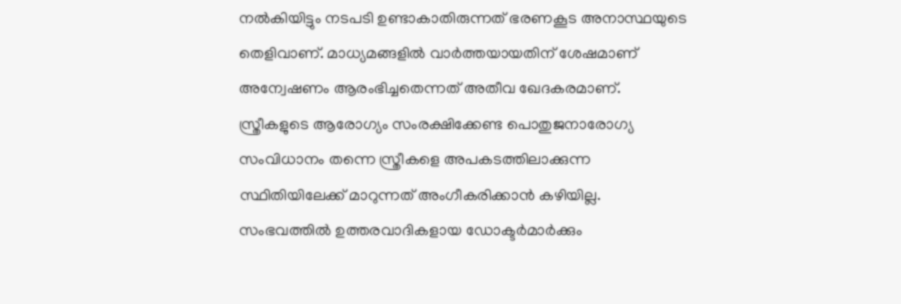നൽകിയിട്ടും നടപടി ഉണ്ടാകാതിരുന്നത് ഭരണകൂട അനാസ്ഥയുടെ തെളിവാണ്. മാധ്യമങ്ങളിൽ വാർത്തയായതിന് ശേഷമാണ് അന്വേഷണം ആരംഭിച്ചതെന്നത് അതീവ ഖേദകരമാണ്.
സ്ത്രീകളുടെ ആരോഗ്യം സംരക്ഷിക്കേണ്ട പൊതുജനാരോഗ്യ സംവിധാനം തന്നെ സ്ത്രീകളെ അപകടത്തിലാക്കുന്ന സ്ഥിതിയിലേക്ക് മാറുന്നത് അംഗീകരിക്കാൻ കഴിയില്ല. സംഭവത്തിൽ ഉത്തരവാദികളായ ഡോക്ടർമാർക്കും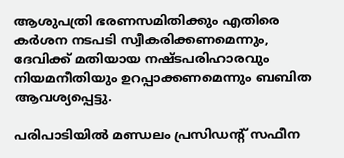ആശുപത്രി ഭരണസമിതിക്കും എതിരെ കർശന നടപടി സ്വീകരിക്കണമെന്നും, ദേവിക്ക് മതിയായ നഷ്ടപരിഹാരവും നിയമനീതിയും ഉറപ്പാക്കണമെന്നും ബബിത ആവശ്യപ്പെട്ടു.

പരിപാടിയിൽ മണ്ഡലം പ്രസിഡന്റ് സഫീന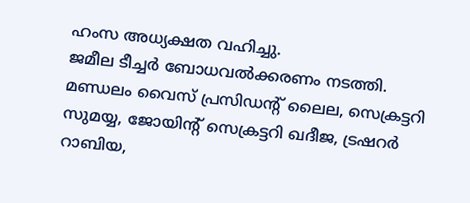ഹംസ അധ്യക്ഷത വഹിച്ചു.
ജമീല ടീച്ചർ ബോധവൽക്കരണം നടത്തി.
മണ്ഡലം വൈസ് പ്രസിഡന്റ് ലൈല, സെക്രട്ടറി സുമയ്യ, ജോയിന്റ് സെക്രട്ടറി ഖദീജ, ട്രഷറർ റാബിയ,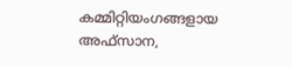കമ്മിറ്റിയംഗങ്ങളായ അഫ്സാന,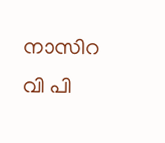നാസിറ വി പി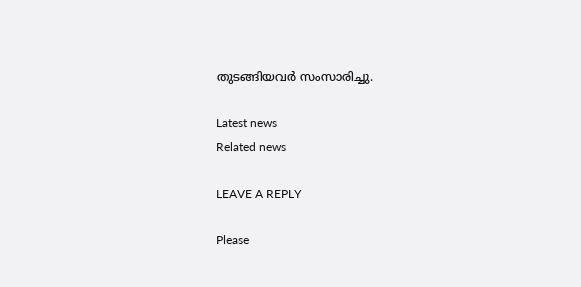തുടങ്ങിയവർ സംസാരിച്ചു.

Latest news
Related news

LEAVE A REPLY

Please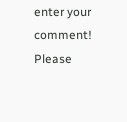enter your comment!
Please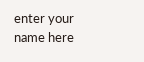enter your name here